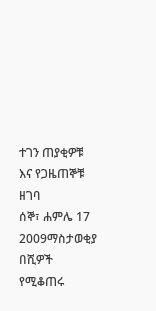ተገን ጠያቂዎቹ እና የጋዜጠኞቹ ዘገባ
ሰኞ፣ ሐምሌ 17 2009ማስታወቂያ
በሺዎች የሚቆጠሩ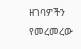ዘገባዎችን የመረመረው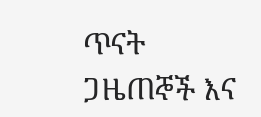ጥናት ጋዜጠኞች እና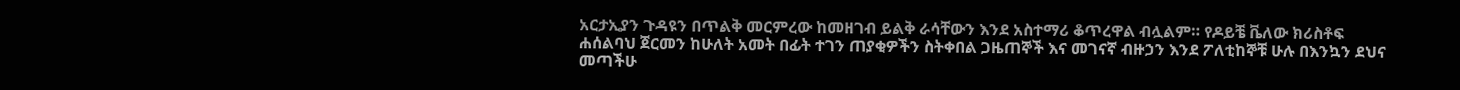አርታኢያን ጉዳዩን በጥልቅ መርምረው ከመዘገብ ይልቅ ራሳቸውን እንደ አስተማሪ ቆጥረዋል ብሏልም። የዶይቼ ቬለው ክሪስቶፍ ሐሰልባህ ጀርመን ከሁለት አመት በፊት ተገን ጠያቂዎችን ስትቀበል ጋዜጠኞች እና መገናኛ ብዙኃን እንደ ፖለቲከኞቹ ሁሉ በእንኳን ደህና መጣችሁ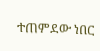ተጠምደው ነበር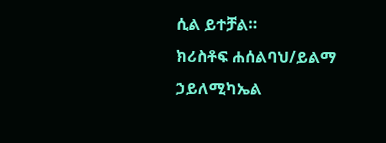ሲል ይተቻል።
ክሪስቶፍ ሐሰልባህ/ይልማ ኃይለሚካኤል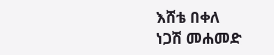እሸቴ በቀለ
ነጋሽ መሐመድ